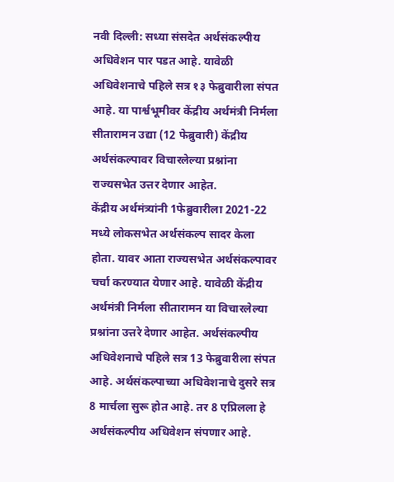नवी दिल्ली: सध्या संसदेत अर्थसंकल्पीय अधिवेशन पार पडत आहे. यावेळी अधिवेशनाचे पहिले सत्र १३ फेब्रुवारीला संपत आहे. या पार्श्वभूमीवर केंद्रीय अर्थमंत्री निर्मला सीतारामन उद्या (12 फेब्रुवारी) केंद्रीय अर्थसंकल्पावर विचारलेल्या प्रश्नांना राज्यसभेत उत्तर देणार आहेत.
केंद्रीय अर्थमंत्र्यांनी 1फेब्रुवारीला 2021-22 मध्ये लोकसभेत अर्थसंकल्प सादर केला होता. यावर आता राज्यसभेत अर्थसंकल्पावर चर्चा करण्यात येणार आहे. यावेळी केंद्रीय अर्थमंत्री निर्मला सीतारामन या विचारलेल्या प्रश्नांना उत्तरे देणार आहेत. अर्थसंकल्पीय अधिवेशनाचे पहिले सत्र 13 फेब्रुवारीला संपत आहे. अर्थसंकल्पाच्या अधिवेशनाचे दुसरे सत्र 8 मार्चला सुरू होत आहे. तर 8 एप्रिलला हे अर्थसंकल्पीय अधिवेशन संपणार आहे.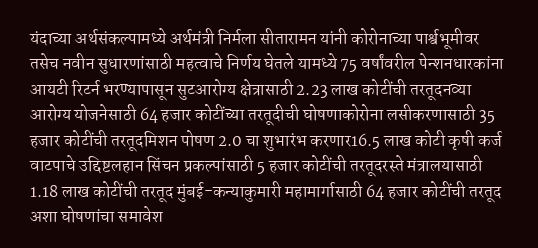यंदाच्या अर्थसंकल्पामध्ये अर्थमंत्री निर्मला सीतारामन यांनी कोरोनाच्या पार्श्वभूमीवर तसेच नवीन सुधारणांसाठी महत्वाचे निर्णय घेतले यामध्ये 75 वर्षांवरील पेन्शनधारकांना आयटी रिटर्न भरण्यापासून सुटआरोग्य क्षेत्रासाठी 2.23 लाख कोटींची तरतूदनव्या आरोग्य योजनेसाठी 64 हजार कोटींच्या तरतूदीची घोषणाकोरोना लसीकरणासाठी 35 हजार कोटींची तरतूदमिशन पोषण 2.0 चा शुभारंभ करणार16.5 लाख कोटी कृषी कर्ज वाटपाचे उद्दिष्टलहान सिंचन प्रकल्पांसाठी 5 हजार कोटींची तरतूदरस्ते मंत्रालयासाठी 1.18 लाख कोटींची तरतूद मुंबई-कन्याकुमारी महामार्गासाठी 64 हजार कोटींची तरतूद अशा घोषणांचा समावेश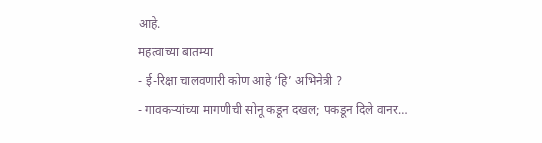आहे.
महत्वाच्या बातम्या
- ई-रिक्षा चालवणारी कोण आहे ‘हि’ अभिनेत्री ?
- गावकऱ्यांच्या मागणीची सोनू कडून दखल; पकडून दिले वानर…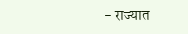- राज्यात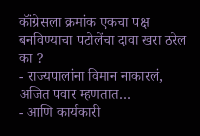कॉंग्रेसला क्रमांक एकचा पक्ष बनविण्याचा पटोलेंचा दावा खरा ठरेल का ?
- राज्यपालांना विमान नाकारलं, अजित पवार म्हणतात…
- आणि कार्यकारी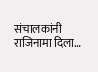संचालकांनी राजिनामा दिला…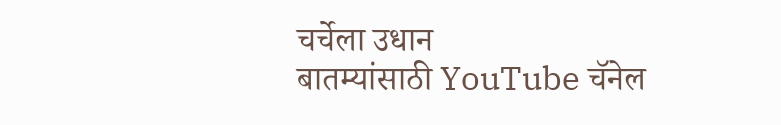चर्चेला उधान
बातम्यांसाठी YouTube चॅनेल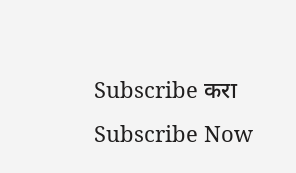Subscribe करा
Subscribe Now